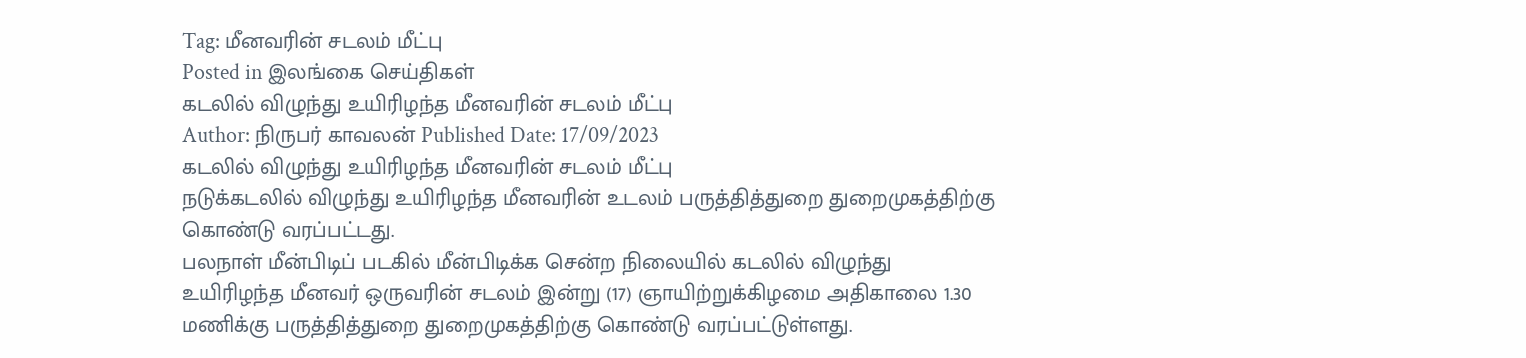Tag: மீனவரின் சடலம் மீட்பு
Posted in இலங்கை செய்திகள்
கடலில் விழுந்து உயிரிழந்த மீனவரின் சடலம் மீட்பு
Author: நிருபர் காவலன் Published Date: 17/09/2023
கடலில் விழுந்து உயிரிழந்த மீனவரின் சடலம் மீட்பு
நடுக்கடலில் விழுந்து உயிரிழந்த மீனவரின் உடலம் பருத்தித்துறை துறைமுகத்திற்கு கொண்டு வரப்பட்டது.
பலநாள் மீன்பிடிப் படகில் மீன்பிடிக்க சென்ற நிலையில் கடலில் விழுந்து உயிரிழந்த மீனவர் ஒருவரின் சடலம் இன்று (17) ஞாயிற்றுக்கிழமை அதிகாலை 1.30 மணிக்கு பருத்தித்துறை துறைமுகத்திற்கு கொண்டு வரப்பட்டுள்ளது.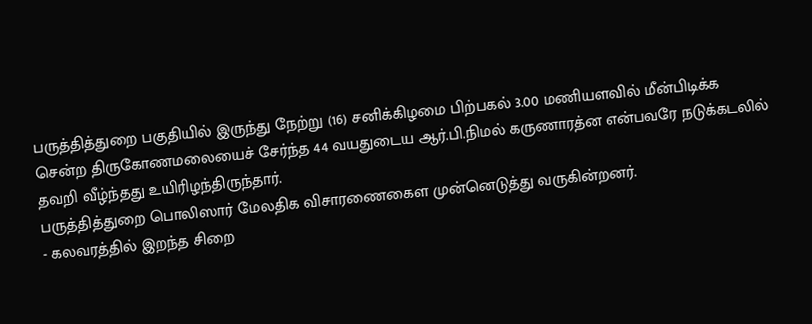பருத்தித்துறை பகுதியில் இருந்து நேற்று (16) சனிக்கிழமை பிற்பகல் 3.00 மணியளவில் மீன்பிடிக்க சென்ற திருகோணமலையைச் சேர்ந்த 44 வயதுடைய ஆர்.பி.நிமல் கருணாரத்ன என்பவரே நடுக்கடலில் தவறி வீழ்ந்தது உயிரிழந்திருந்தார்.
பருத்தித்துறை பொலிஸார் மேலதிக விசாரணைகைள முன்னெடுத்து வருகின்றனர்.
- கலவரத்தில் இறந்த சிறை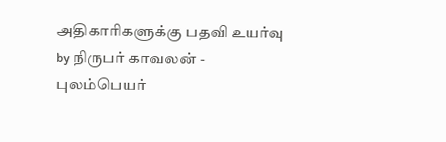அதிகாரிகளுக்கு பதவி உயர்வு
by நிருபர் காவலன் - புலம்பெயர்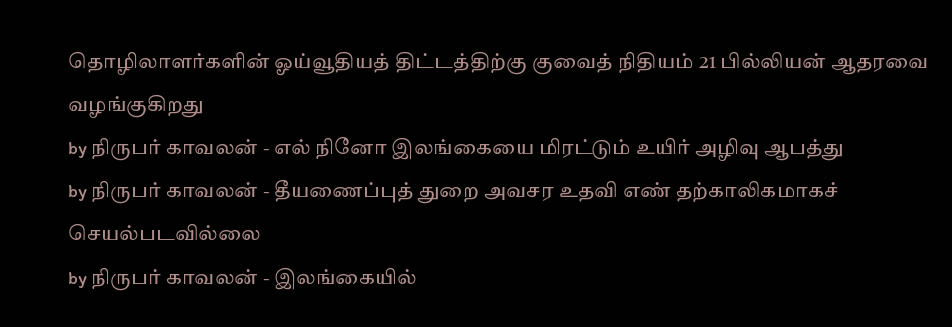தொழிலாளர்களின் ஓய்வூதியத் திட்டத்திற்கு குவைத் நிதியம் 21 பில்லியன் ஆதரவை வழங்குகிறது
by நிருபர் காவலன் - எல் நினோ இலங்கையை மிரட்டும் உயிர் அழிவு ஆபத்து
by நிருபர் காவலன் - தீயணைப்புத் துறை அவசர உதவி எண் தற்காலிகமாகச் செயல்படவில்லை
by நிருபர் காவலன் - இலங்கையில்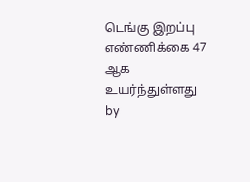டெங்கு இறப்பு எண்ணிக்கை 47 ஆக உயர்ந்துள்ளது
by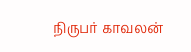நிருபர் காவலன்